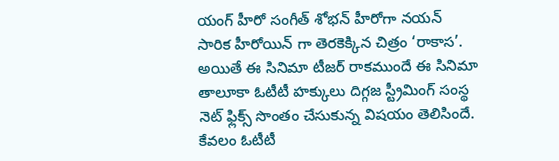యంగ్ హీరో సంగీత్ శోభన్ హీరోగా నయన్ సారిక హీరోయిన్ గా తెరకెక్కిన చిత్రం ‘రాకాస’. అయితే ఈ సినిమా టీజర్ రాకముందే ఈ సినిమా తాలూకా ఓటీటీ హక్కులు దిగ్గజ స్ట్రీమింగ్ సంస్థ నెట్ ఫ్లిక్స్ సొంతం చేసుకున్న విషయం తెలిసిందే. కేవలం ఓటీటీ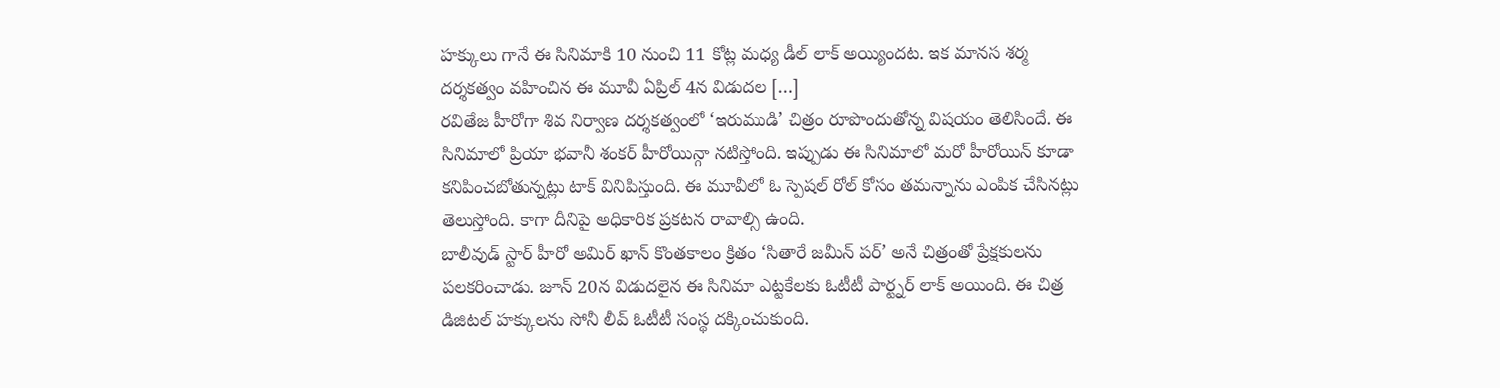హక్కులు గానే ఈ సినిమాకి 10 నుంచి 11 కోట్ల మధ్య డీల్ లాక్ అయ్యిందట. ఇక మానస శర్మ దర్శకత్వం వహించిన ఈ మూవీ ఏప్రిల్ 4న విడుదల […]
రవితేజ హీరోగా శివ నిర్వాణ దర్శకత్వంలో ‘ఇరుముడి’ చిత్రం రూపొందుతోన్న విషయం తెలిసిందే. ఈ సినిమాలో ప్రియా భవానీ శంకర్ హీరోయిన్గా నటిస్తోంది. ఇప్పుడు ఈ సినిమాలో మరో హీరోయిన్ కూడా కనిపించబోతున్నట్లు టాక్ వినిపిస్తుంది. ఈ మూవీలో ఓ స్పెషల్ రోల్ కోసం తమన్నాను ఎంపిక చేసినట్లు తెలుస్తోంది. కాగా దీనిపై అధికారిక ప్రకటన రావాల్సి ఉంది.
బాలీవుడ్ స్టార్ హీరో అమిర్ ఖాన్ కొంతకాలం క్రితం ‘సితారే జమీన్ పర్’ అనే చిత్రంతో ప్రేక్షకులను పలకరించాడు. జూన్ 20న విడుదలైన ఈ సినిమా ఎట్టకేలకు ఓటీటీ పార్ట్నర్ లాక్ అయింది. ఈ చిత్ర డిజిటల్ హక్కులను సోనీ లీవ్ ఓటీటీ సంస్థ దక్కించుకుంది.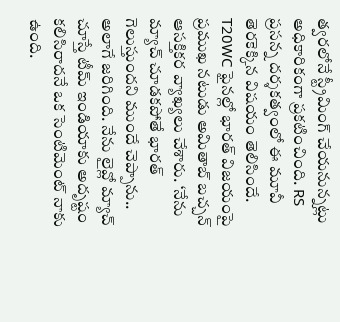త్వరలోనే స్ట్రీమింగ్ చేయనున్నట్లు అధికారికంగా ప్రకటించింది. RS ప్రసన్న దర్శకత్వంలో ఈ మూవీ తెరకెక్కిన విషయం తెలిసిందే.
T20WC ఫైనల్లో భారత్ విజయంపై ప్రముఖ నటుడు అమితాబ్ బచ్చన్ ఆసక్తికర వ్యాఖ్యలు చేశారు. ‘నేను మ్యాచ్ చూడకపోతే భారత్ గెలుస్తుందని ముందే చెప్పాను.. అలాగే జరిగింది. నేను లైవ్లో మ్యాచ్ చూస్తే టీమ్ ఇండియాకు అదృష్టం కలిసిరాదనే ఒక సెంటిమెంట్ నాకు ఉంది.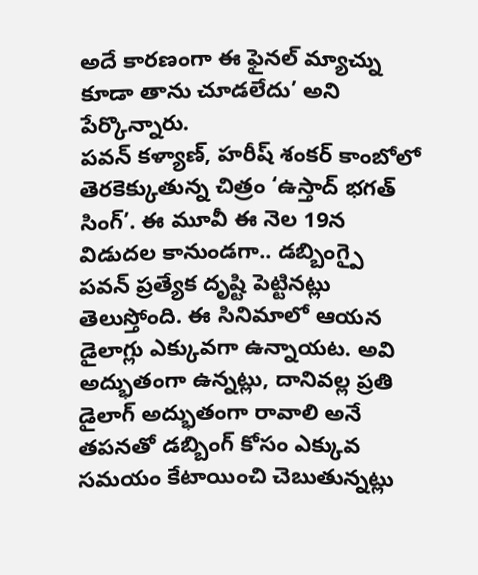అదే కారణంగా ఈ ఫైనల్ మ్యాచ్ను కూడా తాను చూడలేదు’ అని పేర్కొన్నారు.
పవన్ కళ్యాణ్, హరీష్ శంకర్ కాంబోలో తెరకెక్కుతున్న చిత్రం ‘ఉస్తాద్ భగత్ సింగ్’. ఈ మూవీ ఈ నెల 19న విడుదల కానుండగా.. డబ్బింగ్పై పవన్ ప్రత్యేక దృష్టి పెట్టినట్లు తెలుస్తోంది. ఈ సినిమాలో ఆయన డైలాగ్లు ఎక్కువగా ఉన్నాయట. అవి అద్భుతంగా ఉన్నట్లు, దానివల్ల ప్రతి డైలాగ్ అద్భుతంగా రావాలి అనే తపనతో డబ్బింగ్ కోసం ఎక్కువ సమయం కేటాయించి చెబుతున్నట్లు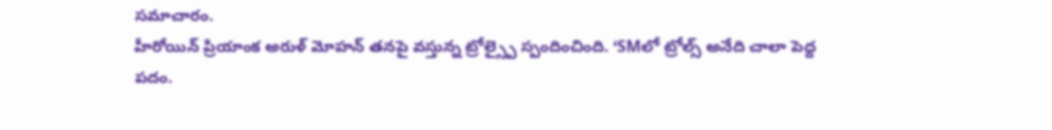సమాచారం.
హీరోయిన్ ప్రియాంక అరుళ్ మోహన్ తనపై వస్తున్న ట్రోల్స్పై స్పందించింది. ‘SMలో ట్రోల్స్ అనేది చాలా పెద్ద పదం.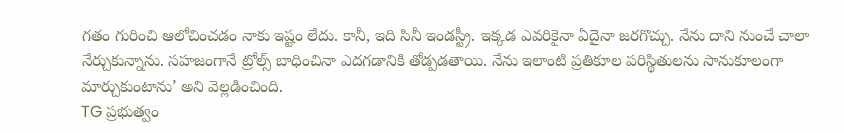గతం గురించి ఆలోచించడం నాకు ఇష్టం లేదు. కానీ, ఇది సినీ ఇండస్ట్రీ. ఇక్కడ ఎవరికైనా ఏదైనా జరగొచ్చు. నేను దాని నుంచే చాలా నేర్చుకున్నాను. సహజంగానే ట్రోల్స్ బాధించినా ఎదగడానికి తోడ్పడతాయి. నేను ఇలాంటి ప్రతికూల పరిస్థితులను సానుకూలంగా మార్చుకుంటాను’ అని వెల్లడించింది.
TG ప్రభుత్వం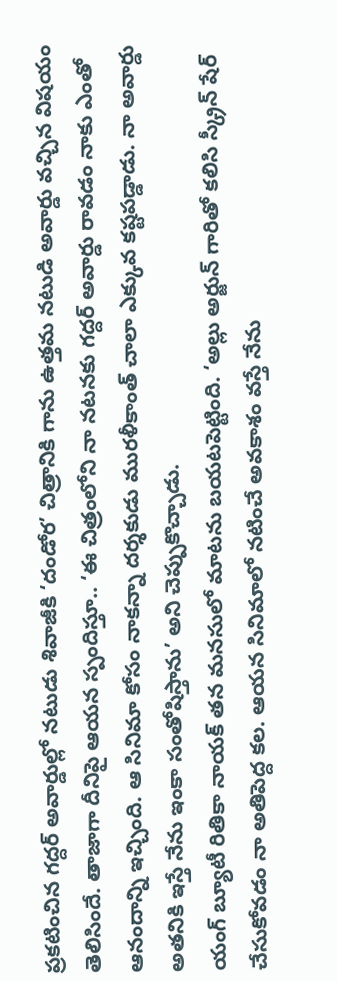ప్రకటించిన గద్దర్ అవార్డుల్లో నటుడు శివాజీకి ‘దండోర’ చిత్రానికి గాను ఉత్తమ నటుడి అవార్డు వచ్చిన విషయం తెలిసిందే. తాజాగా దీనిపై ఆయన స్పందిస్తూ.. ‘ఈ చిత్రంలోని నా నటనకు గద్దర్ అవార్డు రావడం నాకు ఎంతో ఆనందాన్ని ఇచ్చింది. ఆ సినిమా కోసం నాకన్నా దర్శకుడు మురళీకాంత్ చాలా ఎక్కువ కష్టపడ్డాడు. నా అవార్డు అతనికి ఇస్తే నేను ఇంకా సంతోషిస్తాను’ అని చెప్పుకొచ్చాడు.
యంగ్ బ్యూటీ రితికా నాయక్ తన మనసులో మాటను బయటపెట్టింది. ‘అల్లు అర్జున్ గారితో కలిసి స్క్రీన్ షేర్ చేసుకోవడం నా అతిపెద్ద కల. ఆయన సినిమాలో నటించే అవకాశం వస్తే నేను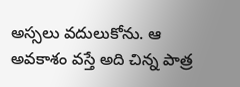అస్సలు వదులుకోను. ఆ అవకాశం వస్తే అది చిన్న పాత్ర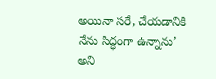అయినా సరే, చేయడానికి నేను సిద్ధంగా ఉన్నాను’ అని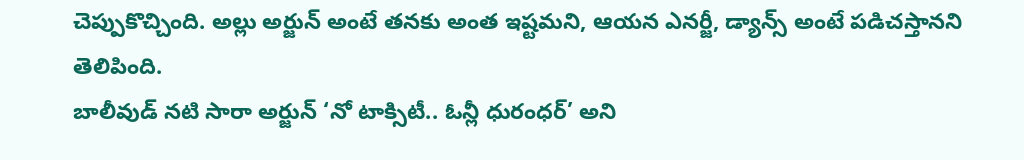చెప్పుకొచ్చింది. అల్లు అర్జున్ అంటే తనకు అంత ఇష్టమని, ఆయన ఎనర్జీ, డ్యాన్స్ అంటే పడిచస్తానని తెలిపింది.
బాలీవుడ్ నటి సారా అర్జున్ ‘నో టాక్సిటీ.. ఓన్లీ ధురంధర్’ అని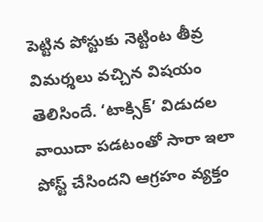పెట్టిన పోస్టుకు నెట్టింట తీవ్ర విమర్శలు వచ్చిన విషయం తెలిసిందే. ‘టాక్సిక్’ విడుదల వాయిదా పడటంతో సారా ఇలా పోస్ట్ చేసిందని ఆగ్రహం వ్యక్తం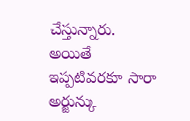చేస్తున్నారు. అయితే ఇప్పటివరకూ సారా అర్జున్కు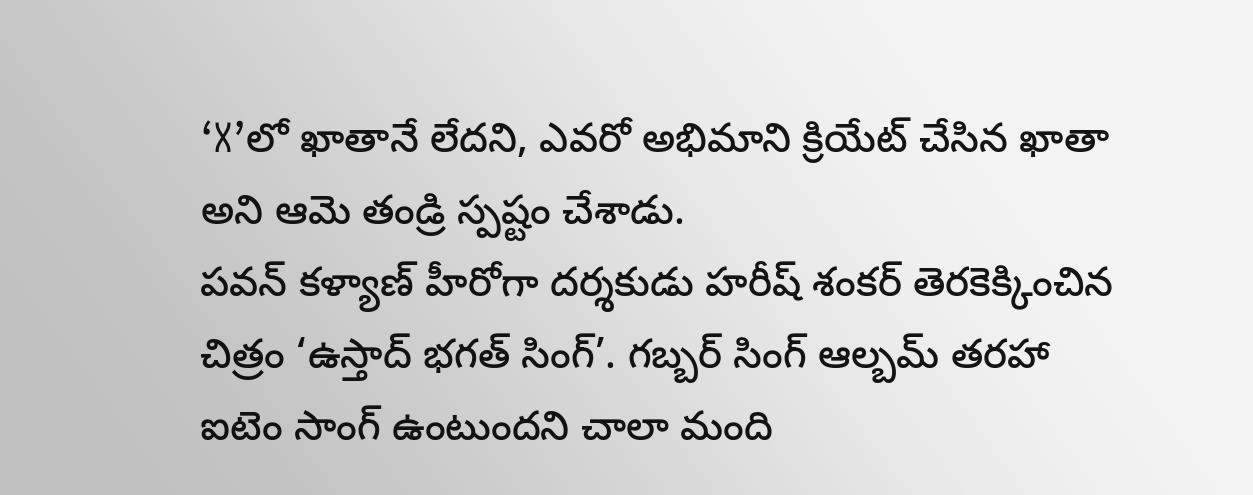‘X’లో ఖాతానే లేదని, ఎవరో అభిమాని క్రియేట్ చేసిన ఖాతా అని ఆమె తండ్రి స్పష్టం చేశాడు.
పవన్ కళ్యాణ్ హీరోగా దర్శకుడు హరీష్ శంకర్ తెరకెక్కించిన చిత్రం ‘ఉస్తాద్ భగత్ సింగ్’. గబ్బర్ సింగ్ ఆల్బమ్ తరహా ఐటెం సాంగ్ ఉంటుందని చాలా మంది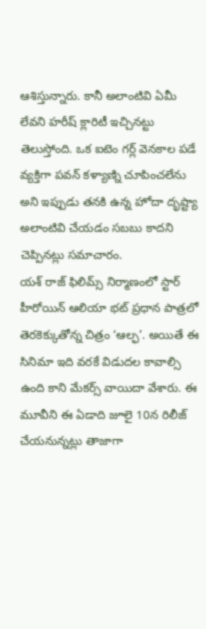ఆశిస్తున్నారు. కానీ అలాంటివి ఏమీ లేవని హరీష్ క్లారిటీ ఇచ్చినట్టు తెలుస్తోంది. ఒక ఐటెం గర్ల్ వెనకాల పడే వ్యక్తిగా పవన్ కళ్యాణ్ని చూపించలేను అని ఇప్పుడు తనకి ఉన్న హోదా దృష్ట్యా అలాంటివి చేయడం సబబు కాదని చెప్పినట్లు సమాచారం.
యశ్ రాజ్ ఫిలిమ్స్ నిర్మాణంలో స్టార్ హీరోయిన్ ఆలియా భట్ ప్రధాన పాత్రలో తెరకెక్కుతోన్న చిత్రం ‘ఆల్ఫ’. అయితే ఈ సినిమా ఇది వరకే విడుదల కావాల్సి ఉంది కాని మేకర్స్ వాయిదా వేశారు. ఈ మూవీని ఈ ఏడాది జూలై 10న రిలీజ్ చేయనున్నట్లు తాజాగా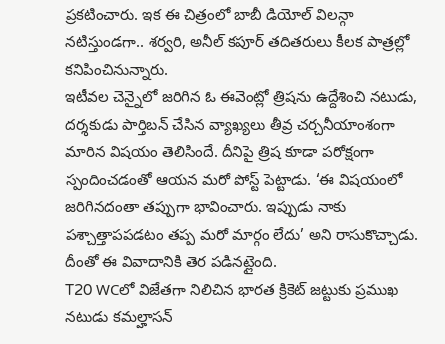ప్రకటించారు. ఇక ఈ చిత్రంలో బాబీ డియోల్ విలన్గా నటిస్తుండగా.. శర్వరి, అనీల్ కపూర్ తదితరులు కీలక పాత్రల్లో కనిపించినున్నారు.
ఇటీవల చెన్నైలో జరిగిన ఓ ఈవెంట్లో త్రిషను ఉద్దేశించి నటుడు, దర్శకుడు పార్తిబన్ చేసిన వ్యాఖ్యలు తీవ్ర చర్చనీయాంశంగా మారిన విషయం తెలిసిందే. దీనిపై త్రిష కూడా పరోక్షంగా స్పందించడంతో ఆయన మరో పోస్ట్ పెట్టాడు. ‘ఈ విషయంలో జరిగినదంతా తప్పుగా భావించారు. ఇప్పుడు నాకు పశ్చాత్తాపపడటం తప్ప మరో మార్గం లేదు’ అని రాసుకొచ్చాడు. దీంతో ఈ వివాదానికి తెర పడినట్లైంది.
T20 WCలో విజేతగా నిలిచిన భారత క్రికెట్ జట్టుకు ప్రముఖ నటుడు కమల్హాసన్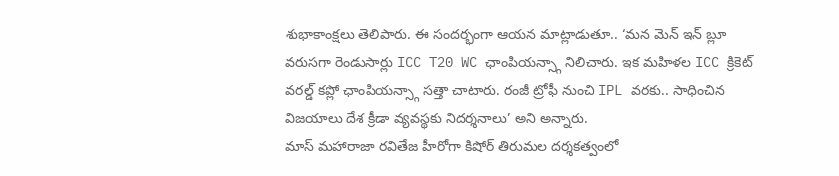శుభాకాంక్షలు తెలిపారు. ఈ సందర్భంగా ఆయన మాట్లాడుతూ.. ‘మన మెన్ ఇన్ బ్లూ వరుసగా రెండుసార్లు ICC T20 WC ఛాంపియన్స్గా నిలిచారు. ఇక మహిళల ICC క్రికెట్ వరల్డ్ కప్లో ఛాంపియన్స్గా సత్తా చాటారు. రంజీ ట్రోఫీ నుంచి IPL వరకు.. సాధించిన విజయాలు దేశ క్రీడా వ్యవస్థకు నిదర్శనాలు’ అని అన్నారు.
మాస్ మహారాజా రవితేజ హీరోగా కిషోర్ తిరుమల దర్శకత్వంలో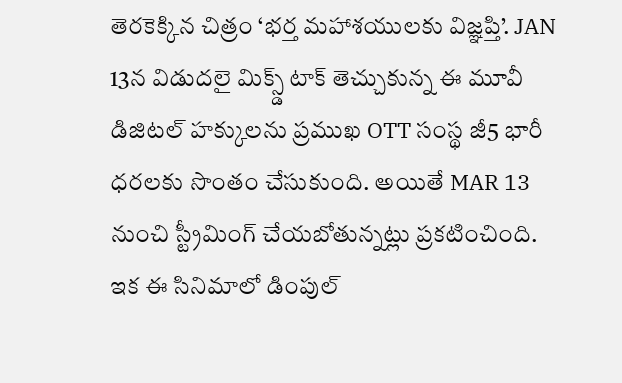తెరకెక్కిన చిత్రం ‘భర్త మహాశయులకు విజ్ఞప్తి’. JAN 13న విడుదలై మిక్స్డ్ టాక్ తెచ్చుకున్న ఈ మూవీ డిజిటల్ హక్కులను ప్రముఖ OTT సంస్థ జీ5 భారీ ధరలకు సొంతం చేసుకుంది. అయితే MAR 13 నుంచి స్ట్రీమింగ్ చేయబోతున్నట్లు ప్రకటించింది. ఇక ఈ సినిమాలో డింపుల్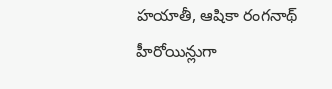హయాతీ, ఆషికా రంగనాథ్ హీరోయిన్లుగా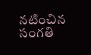నటించిన సంగతి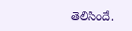తెలిసిందే.